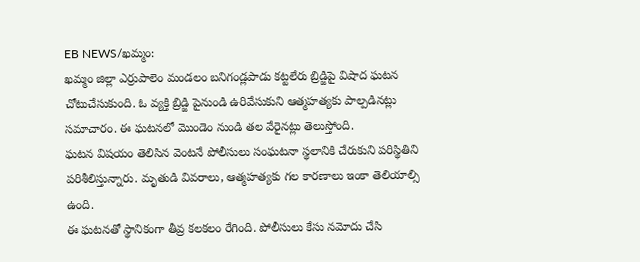EB NEWS/ఖమ్మం:
ఖమ్మం జిల్లా ఎర్రుపాలెం మండలం బనిగండ్లపాడు కట్టలేరు బ్రిడ్జిపై విషాద ఘటన చోటుచేసుకుంది. ఓ వ్యక్తి బ్రిడ్జి పైనుండి ఉరివేసుకుని ఆత్మహత్యకు పాల్పడినట్లు సమాచారం. ఈ ఘటనలో మొండెం నుండి తల వేరైనట్లు తెలుస్తోంది.
ఘటన విషయం తెలిసిన వెంటనే పోలీసులు సంఘటనా స్థలానికి చేరుకుని పరిస్థితిని పరిశీలిస్తున్నారు. మృతుడి వివరాలు, ఆత్మహత్యకు గల కారణాలు ఇంకా తెలియాల్సి ఉంది.
ఈ ఘటనతో స్థానికంగా తీవ్ర కలకలం రేగింది. పోలీసులు కేసు నమోదు చేసి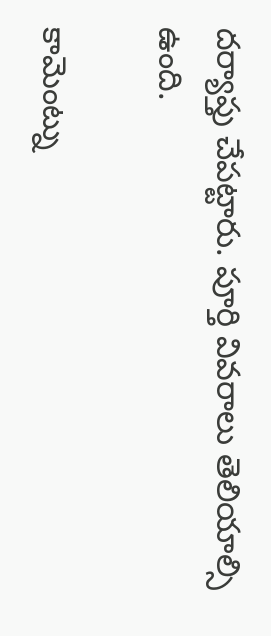దర్యాప్తు చేపట్టారు. పూర్తి వివరాలు తెలియాల్సి ఉంది.

కామెంట్ను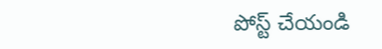పోస్ట్ చేయండి